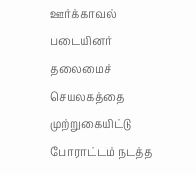ஊர்க்காவல் படையினர் தலைமைச் செயலகத்தை முற்றுகையிட்டு போராட்டம் நடத்த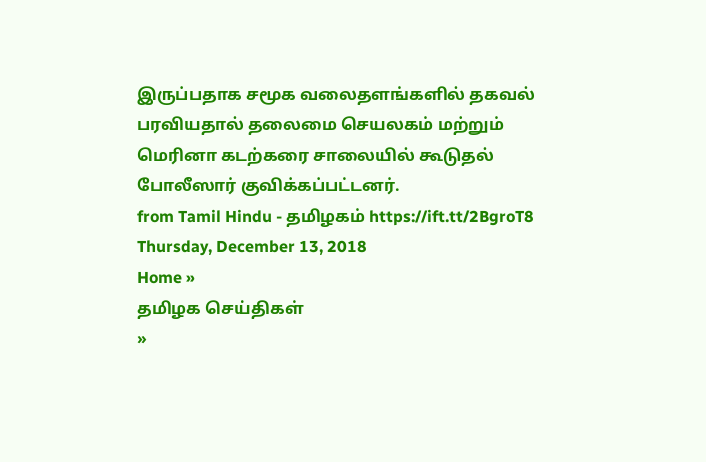இருப்பதாக சமூக வலைதளங்களில் தகவல் பரவியதால் தலைமை செயலகம் மற்றும் மெரினா கடற்கரை சாலையில் கூடுதல் போலீஸார் குவிக்கப்பட்டனர்.
from Tamil Hindu - தமிழகம் https://ift.tt/2BgroT8
Thursday, December 13, 2018
Home »
தமிழக செய்திகள்
»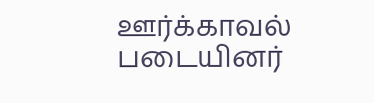ஊர்க்காவல் படையினர்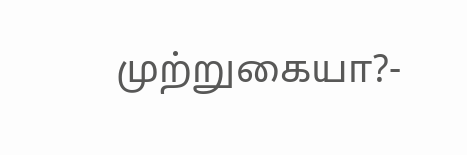முற்றுகையா?-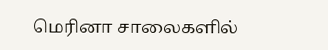மெரினா சாலைகளில்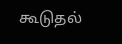கூடுதல்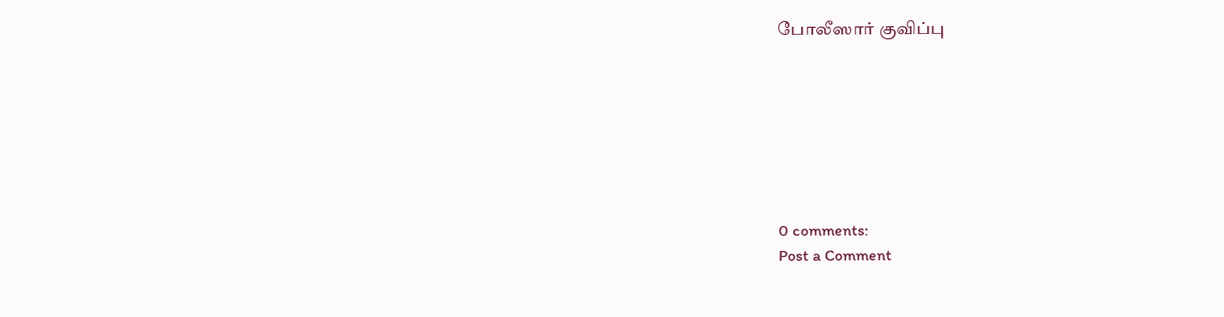போலீஸார் குவிப்பு







0 comments:
Post a Comment